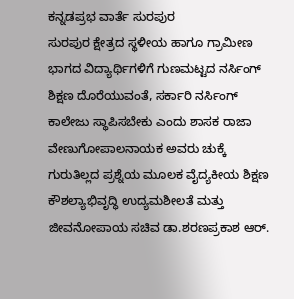ಕನ್ನಡಪ್ರಭ ವಾರ್ತೆ ಸುರಪುರ
ಸುರಪುರ ಕ್ಷೇತ್ರದ ಸ್ಥಳೀಯ ಹಾಗೂ ಗ್ರಾಮೀಣ ಭಾಗದ ವಿದ್ಯಾರ್ಥಿಗಳಿಗೆ ಗುಣಮಟ್ಟದ ನರ್ಸಿಂಗ್ ಶಿಕ್ಷಣ ದೊರೆಯುವಂತೆ, ಸರ್ಕಾರಿ ನರ್ಸಿಂಗ್ ಕಾಲೇಜು ಸ್ಥಾಪಿಸಬೇಕು ಎಂದು ಶಾಸಕ ರಾಜಾ ವೇಣುಗೋಪಾಲನಾಯಕ ಅವರು ಚುಕ್ಕೆ ಗುರುತಿಲ್ಲದ ಪ್ರಶ್ನೆಯ ಮೂಲಕ ವೈದ್ಯಕೀಯ ಶಿಕ್ಷಣ ಕೌಶಲ್ಯಾಭಿವೃದ್ಧಿ ಉದ್ಯಮಶೀಲತೆ ಮತ್ತು ಜೀವನೋಪಾಯ ಸಚಿವ ಡಾ.ಶರಣಪ್ರಕಾಶ ಆರ್.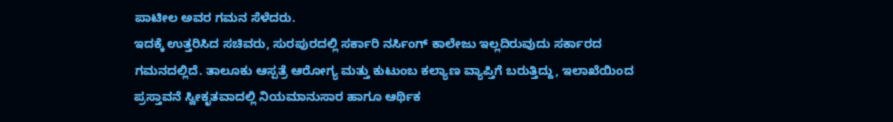ಪಾಟೀಲ ಅವರ ಗಮನ ಸೆಳೆದರು.
ಇದಕ್ಕೆ ಉತ್ತರಿಸಿದ ಸಚಿವರು, ಸುರಪುರದಲ್ಲಿ ಸರ್ಕಾರಿ ನರ್ಸಿಂಗ್ ಕಾಲೇಜು ಇಲ್ಲದಿರುವುದು ಸರ್ಕಾರದ ಗಮನದಲ್ಲಿದೆ. ತಾಲೂಕು ಆಸ್ಪತ್ರೆ ಆರೋಗ್ಯ ಮತ್ತು ಕುಟುಂಬ ಕಲ್ಯಾಣ ವ್ಯಾಪ್ತಿಗೆ ಬರುತ್ತಿದ್ದು, ಇಲಾಖೆಯಿಂದ ಪ್ರಸ್ತಾವನೆ ಸ್ವೀಕೃತವಾದಲ್ಲಿ ನಿಯಮಾನುಸಾರ ಹಾಗೂ ಆರ್ಥಿಕ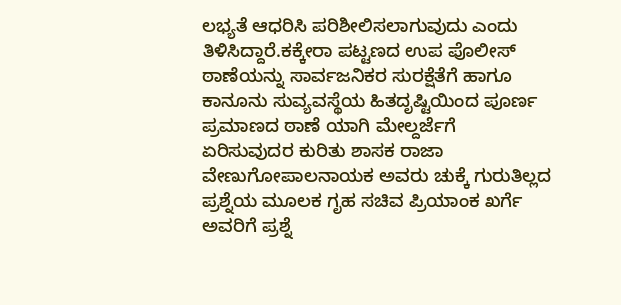ಲಭ್ಯತೆ ಆಧರಿಸಿ ಪರಿಶೀಲಿಸಲಾಗುವುದು ಎಂದು ತಿಳಿಸಿದ್ದಾರೆ.ಕಕ್ಕೇರಾ ಪಟ್ಟಣದ ಉಪ ಪೊಲೀಸ್ ಠಾಣೆಯನ್ನು ಸಾರ್ವಜನಿಕರ ಸುರಕ್ಷೆತೆಗೆ ಹಾಗೂ ಕಾನೂನು ಸುವ್ಯವಸ್ಥೆಯ ಹಿತದೃಷ್ಟಿಯಿಂದ ಪೂರ್ಣ ಪ್ರಮಾಣದ ಠಾಣೆ ಯಾಗಿ ಮೇಲ್ದರ್ಜೆಗೆ ಏರಿಸುವುದರ ಕುರಿತು ಶಾಸಕ ರಾಜಾ ವೇಣುಗೋಪಾಲನಾಯಕ ಅವರು ಚುಕ್ಕೆ ಗುರುತಿಲ್ಲದ ಪ್ರಶ್ನೆಯ ಮೂಲಕ ಗೃಹ ಸಚಿವ ಪ್ರಿಯಾಂಕ ಖರ್ಗೆ ಅವರಿಗೆ ಪ್ರಶ್ನೆ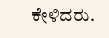ಕೇಳಿದರು.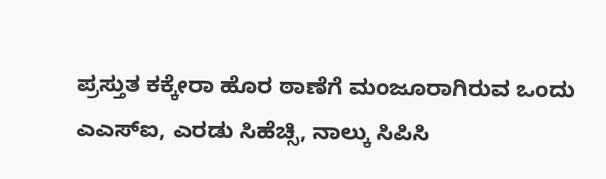ಪ್ರಸ್ತುತ ಕಕ್ಕೇರಾ ಹೊರ ಠಾಣೆಗೆ ಮಂಜೂರಾಗಿರುವ ಒಂದು ಎಎಸ್ಐ, ಎರಡು ಸಿಹೆಚ್ಸಿ, ನಾಲ್ಕು ಸಿಪಿಸಿ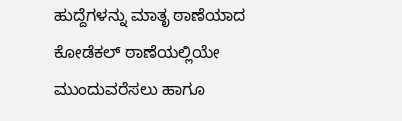ಹುದ್ದೆಗಳನ್ನು ಮಾತೃ ಠಾಣೆಯಾದ ಕೋಡೆಕಲ್ ಠಾಣೆಯಲ್ಲಿಯೇ ಮುಂದುವರೆಸಲು ಹಾಗೂ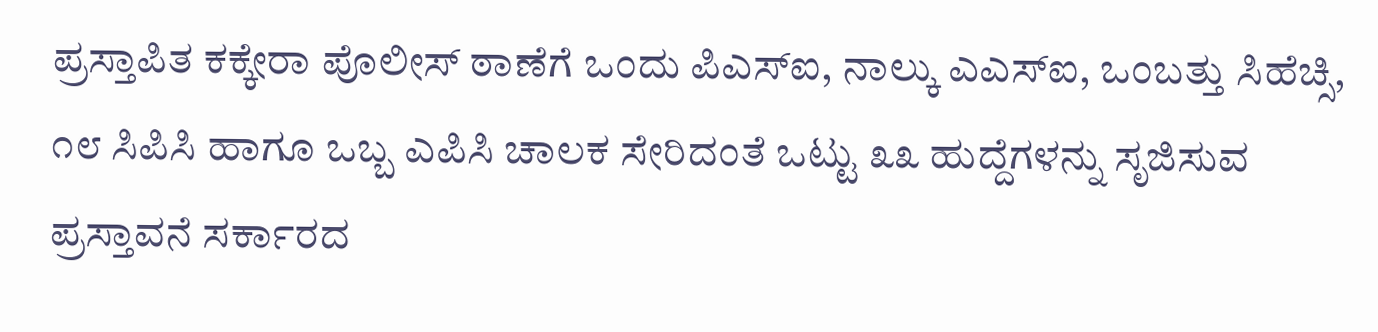ಪ್ರಸ್ತಾಪಿತ ಕಕ್ಕೇರಾ ಪೊಲೀಸ್ ಠಾಣೆಗೆ ಒಂದು ಪಿಎಸ್ಐ, ನಾಲ್ಕು ಎಎಸ್ಐ, ಒಂಬತ್ತು ಸಿಹೆಚ್ಸಿ, ೧೮ ಸಿಪಿಸಿ ಹಾಗೂ ಒಬ್ಬ ಎಪಿಸಿ ಚಾಲಕ ಸೇರಿದಂತೆ ಒಟ್ಟು ೩೩ ಹುದ್ದೆಗಳನ್ನು ಸೃಜಿಸುವ ಪ್ರಸ್ತಾವನೆ ಸರ್ಕಾರದ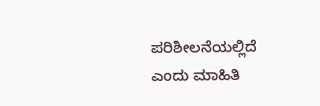ಪರಿಶೀಲನೆಯಲ್ಲಿದೆ ಎಂದು ಮಾಹಿತಿ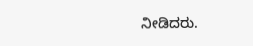ನೀಡಿದರು.